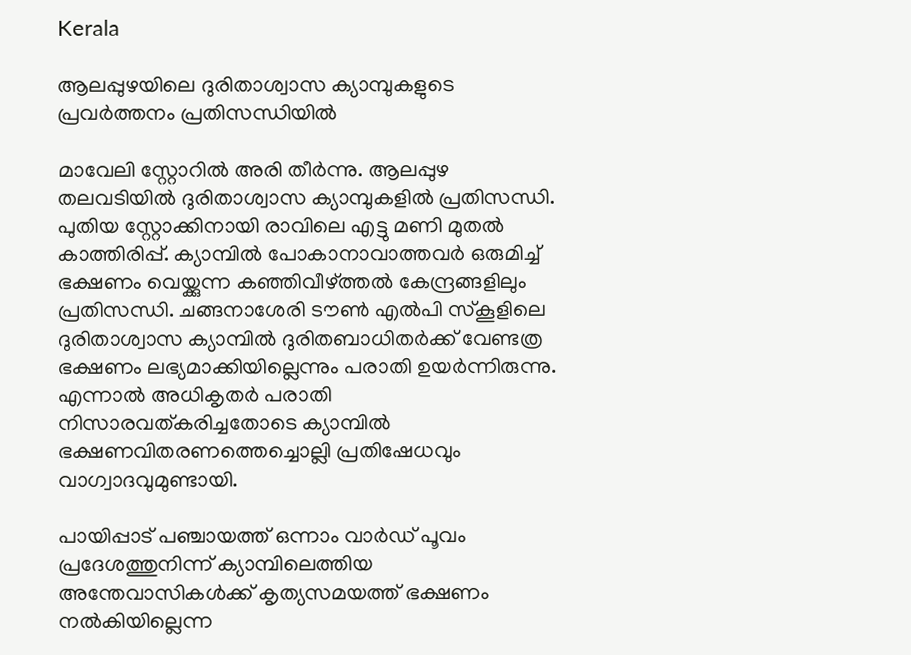Kerala

ആലപ്പുഴയിലെ ദുരിതാശ്വാസ ക്യാമ്പുകളുടെ പ്രവർത്തനം പ്രതിസന്ധിയിൽ

മാവേലി സ്റ്റോറിൽ അരി തീർന്നു. ആലപ്പുഴ തലവടിയിൽ ദുരിതാശ്വാസ ക്യാമ്പുകളിൽ പ്രതിസന്ധി. പുതിയ സ്റ്റോക്കിനായി രാവിലെ എട്ടു മണി മുതൽ കാത്തിരിപ്പ്. ക്യാമ്പിൽ പോകാനാവാത്തവർ ഒരുമിച്ച് ഭക്ഷണം വെയ്ക്കുന്ന കഞ്ഞിവീഴ്ത്തൽ കേന്ദ്രങ്ങളിലും പ്രതിസന്ധി. ചങ്ങനാശേരി ടൗൺ എൽപി സ്‌കൂളിലെ ദുരിതാശ്വാസ ക്യാമ്പിൽ ദുരിതബാധിതർക്ക് വേണ്ടത്ര ഭക്ഷണം ലഭ്യമാക്കിയില്ലെന്നും പരാതി ഉയർന്നിരുന്നു. എന്നാൽ അധികൃതർ പരാതി നിസാരവത്കരിച്ചതോടെ ക്യാമ്പിൽ ഭക്ഷണവിതരണത്തെച്ചൊല്ലി പ്രതിഷേധവും വാഗ്വാദവുമുണ്ടായി.

പായിപ്പാട് പഞ്ചായത്ത് ഒന്നാം വാർഡ് പൂവം പ്രദേശത്തുനിന്ന് ക്യാമ്പിലെത്തിയ അന്തേവാസികൾക്ക് കൃത്യസമയത്ത് ഭക്ഷണം നൽകിയില്ലെന്ന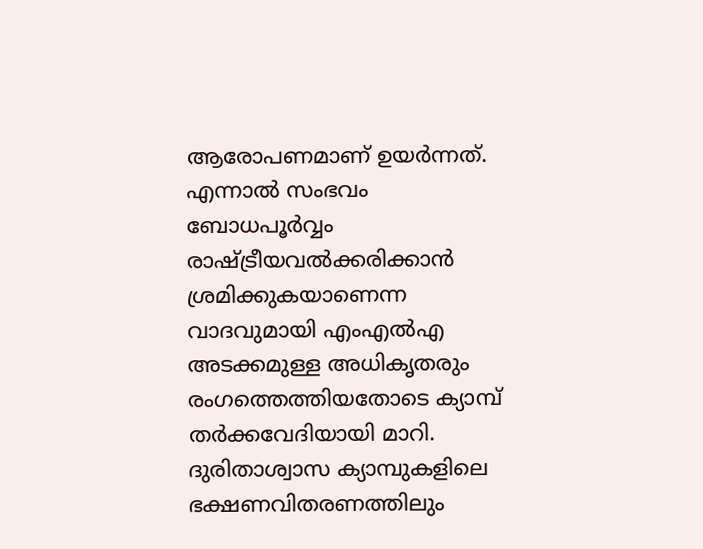ആരോപണമാണ് ഉയർന്നത്. എന്നാൽ സംഭവം ബോധപൂർവ്വം രാഷ്ട്രീയവൽക്കരിക്കാൻ ശ്രമിക്കുകയാണെന്ന വാദവുമായി എംഎൽഎ അടക്കമുള്ള അധികൃതരും രംഗത്തെത്തിയതോടെ ക്യാമ്പ് തർക്കവേദിയായി മാറി. ദുരിതാശ്വാസ ക്യാമ്പുകളിലെ ഭക്ഷണവിതരണത്തിലും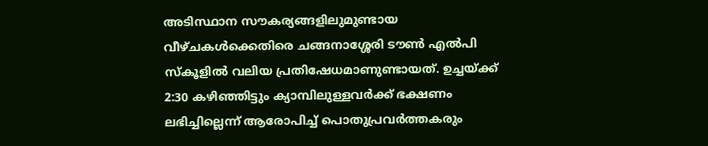അടിസ്ഥാന സൗകര്യങ്ങളിലുമുണ്ടായ വീഴ്‌ചകൾക്കെതിരെ ചങ്ങനാശ്ശേരി ടൗൺ എൽപി സ്‌കൂളിൽ വലിയ പ്രതിഷേധമാണുണ്ടായത്. ഉച്ചയ്ക്ക് 2:30 കഴിഞ്ഞിട്ടും ക്യാമ്പിലുള്ളവർക്ക് ഭക്ഷണം ലഭിച്ചില്ലെന്ന് ആരോപിച്ച് പൊതുപ്രവർത്തകരും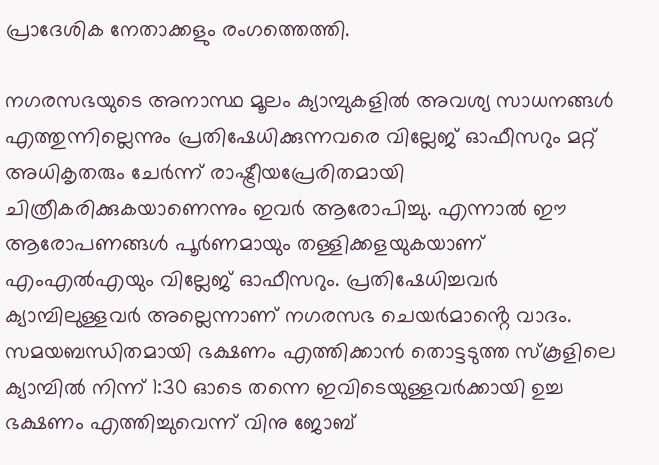പ്രാദേശിക നേതാക്കളും രംഗത്തെത്തി.

നഗരസഭയുടെ അനാസ്ഥ മൂലം ക്യാമ്പുകളിൽ അവശ്യ സാധനങ്ങൾ എത്തുന്നില്ലെന്നും പ്രതിഷേധിക്കുന്നവരെ വില്ലേജ് ഓഫീസറും മറ്റ് അധികൃതരും ചേർന്ന് രാഷ്ട്രീയപ്രേരിതമായി ചിത്രീകരിക്കുകയാണെന്നും ഇവർ ആരോപിച്ചു. എന്നാൽ ഈ ആരോപണങ്ങൾ പൂർണമായും തള്ളിക്കളയുകയാണ് എംഎൽഎയും വില്ലേജ് ഓഫീസറും. പ്രതിഷേധിച്ചവർ ക്യാമ്പിലുള്ളവർ അല്ലെന്നാണ് നഗരസഭ ചെയർമാൻ്റെ വാദം. സമയബന്ധിതമായി ഭക്ഷണം എത്തിക്കാൻ തൊട്ടടുത്ത സ്‌കൂളിലെ ക്യാമ്പിൽ നിന്ന് 1:30 ഓടെ തന്നെ ഇവിടെയുള്ളവർക്കായി ഉച്ച ഭക്ഷണം എത്തിച്ചുവെന്ന് വിനു ജോബ്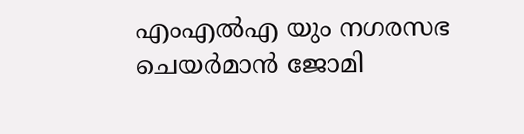എംഎൽഎ യും നഗരസഭ ചെയർമാൻ ജോമി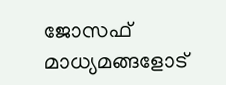ജോസഫ് മാധ്യമങ്ങളോട്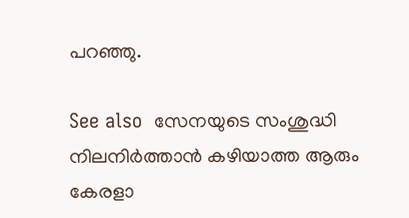പറഞ്ഞു.

See also  സേനയുടെ സംശുദ്ധി നിലനിർത്താൻ കഴിയാത്ത ആരും കേരളാ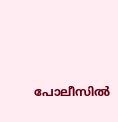പോലീസിൽ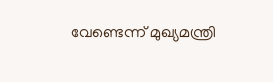വേണ്ടെന്ന് മുഖ്യമന്ത്രി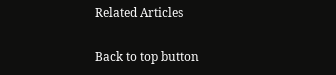Related Articles

Back to top button